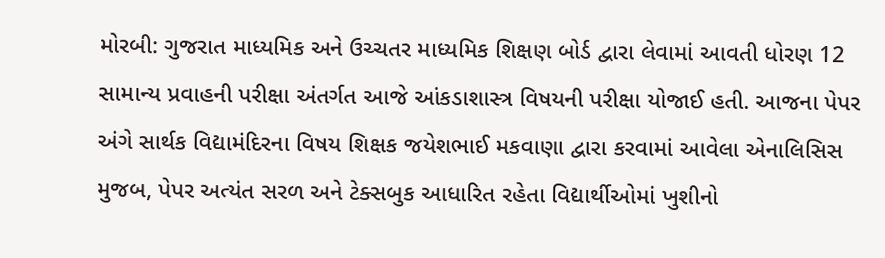મોરબી: ગુજરાત માધ્યમિક અને ઉચ્ચતર માધ્યમિક શિક્ષણ બોર્ડ દ્વારા લેવામાં આવતી ધોરણ 12 સામાન્ય પ્રવાહની પરીક્ષા અંતર્ગત આજે આંકડાશાસ્ત્ર વિષયની પરીક્ષા યોજાઈ હતી. આજના પેપર અંગે સાર્થક વિદ્યામંદિરના વિષય શિક્ષક જયેશભાઈ મકવાણા દ્વારા કરવામાં આવેલા એનાલિસિસ મુજબ, પેપર અત્યંત સરળ અને ટેક્સબુક આધારિત રહેતા વિદ્યાર્થીઓમાં ખુશીનો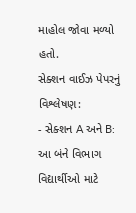માહોલ જોવા મળ્યો હતો.
સેક્શન વાઈઝ પેપરનું વિશ્લેષણ:
- સેક્શન A અને B: આ બંને વિભાગ વિદ્યાર્થીઓ માટે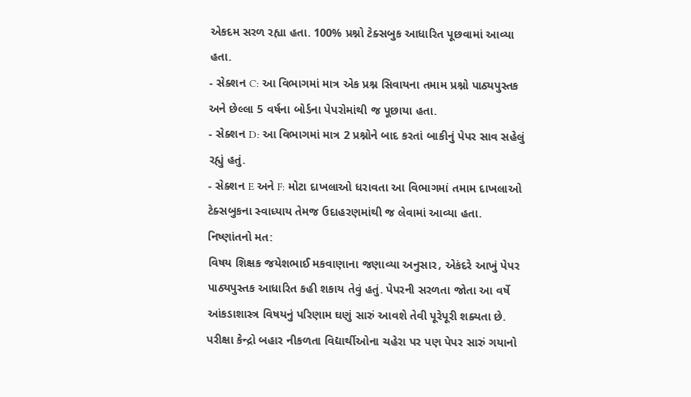એકદમ સરળ રહ્યા હતા. 100% પ્રશ્નો ટેક્સબુક આધારિત પૂછવામાં આવ્યા હતા.
- સેક્શન C: આ વિભાગમાં માત્ર એક પ્રશ્ન સિવાયના તમામ પ્રશ્નો પાઠ્યપુસ્તક અને છેલ્લા 5 વર્ષના બોર્ડના પેપરોમાંથી જ પૂછાયા હતા.
- સેક્શન D: આ વિભાગમાં માત્ર 2 પ્રશ્નોને બાદ કરતાં બાકીનું પેપર સાવ સહેલું રહ્યું હતું.
- સેક્શન E અને F: મોટા દાખલાઓ ધરાવતા આ વિભાગમાં તમામ દાખલાઓ ટેક્સબુકના સ્વાધ્યાય તેમજ ઉદાહરણમાંથી જ લેવામાં આવ્યા હતા.
નિષ્ણાંતનો મત:
વિષય શિક્ષક જયેશભાઈ મકવાણાના જણાવ્યા અનુસાર, એકંદરે આખું પેપર પાઠ્યપુસ્તક આધારિત કહી શકાય તેવું હતું. પેપરની સરળતા જોતા આ વર્ષે આંકડાશાસ્ત્ર વિષયનું પરિણામ ઘણું સારું આવશે તેવી પૂરેપૂરી શક્યતા છે. પરીક્ષા કેન્દ્રો બહાર નીકળતા વિદ્યાર્થીઓના ચહેરા પર પણ પેપર સારું ગયાનો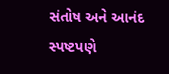સંતોષ અને આનંદ સ્પષ્ટપણે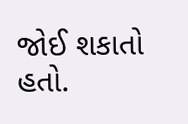જોઈ શકાતો હતો.